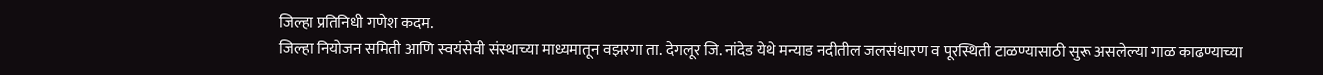जिल्हा प्रतिनिधी गणेश कदम.
जिल्हा नियोजन समिती आणि स्वयंसेवी संस्थाच्या माध्यमातून वझरगा ता. देगलूर जि. नांदेड येथे मन्याड नदीतील जलसंधारण व पूरस्थिती टाळण्यासाठी सुरू असलेल्या गाळ काढण्याच्या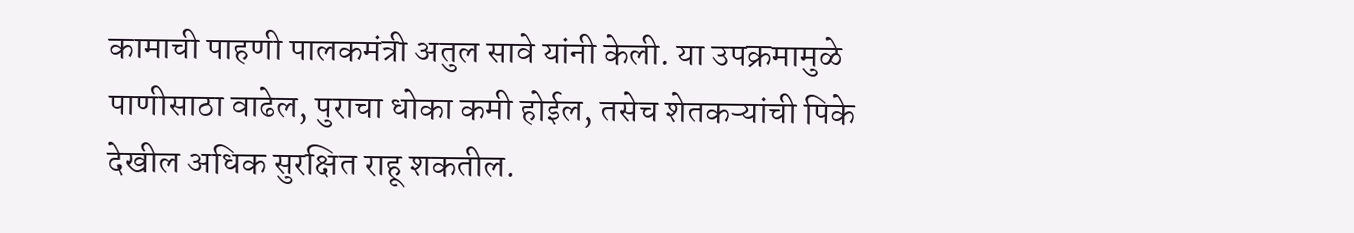कामाची पाहणी पालकमंत्री अतुल सावे यांनी केली. या उपक्रमामुळे पाणीसाठा वाढेल, पुराचा धोका कमी होईल, तसेच शेतकऱ्यांची पिके देखील अधिक सुरक्षित राहू शकतील.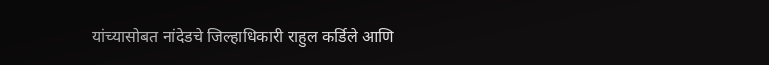यांच्यासोबत नांदेडचे जिल्हाधिकारी राहुल कर्डिले आणि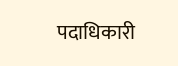पदाधिकारी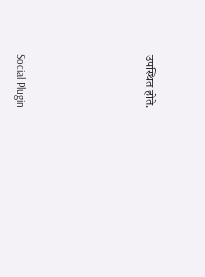उपस्थित होते.





Social Plugin